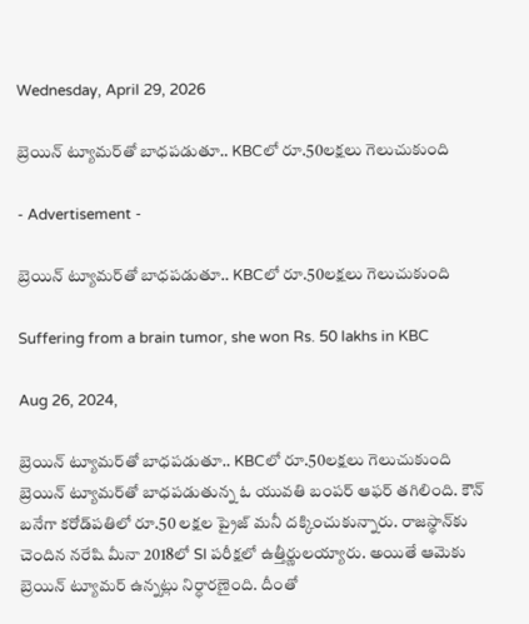Wednesday, April 29, 2026

బ్రెయిన్ ట్యూమర్‌తో బాధపడుతూ.. KBCలో రూ.50లక్షలు గెలుచుకుంది

- Advertisement -

బ్రెయిన్ ట్యూమర్‌తో బాధపడుతూ.. KBCలో రూ.50లక్షలు గెలుచుకుంది

Suffering from a brain tumor, she won Rs. 50 lakhs in KBC

Aug 26, 2024,

బ్రెయిన్ ట్యూమర్‌తో బాధపడుతూ.. KBCలో రూ.50లక్షలు గెలుచుకుంది
బ్రెయిన్ ట్యూమ‌ర్‌తో బాధ‌ప‌డుతున్న ఓ యువ‌తి బంపర్ ఆఫర్ తగిలింది. కౌన్ బ‌నేగా క‌రోడ్‌ప‌తిలో రూ.50 లక్షల ప్రైజ్ మనీ దక్కించుకున్నారు. రాజ‌స్థాన్‌కు చెందిన న‌రేషి మీనా 2018లో SI పరీక్షలో ఉత్తీర్ణులయ్యారు. అయితే ఆమెకు బ్రెయిన్ ట్యూమర్ ఉన్నట్లు నిర్ధారణైంది. దీంతో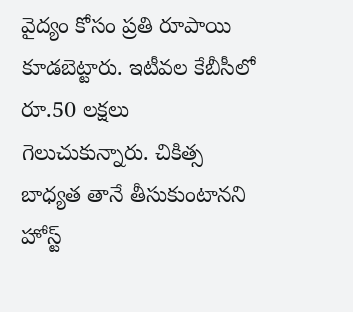వైద్యం కోసం ప్రతి రూపాయి కూడబెట్టారు. ఇటీవల కేబీసీలో రూ.50 లక్షలు గెలుచుకున్నారు. చికిత్స బాధ్యత తానే తీసుకుంటానని హోస్ట్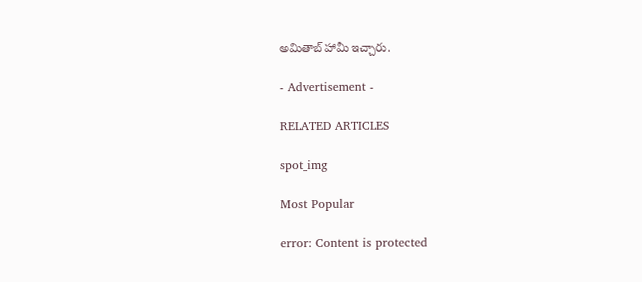అమితాబ్ హామీ ఇచ్చారు.

- Advertisement -

RELATED ARTICLES

spot_img

Most Popular

error: Content is protected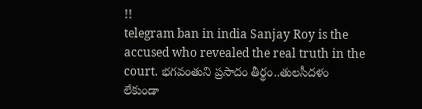!!
telegram ban in india Sanjay Roy is the accused who revealed the real truth in the court. భగవంతుని ప్రసాదం తీర్థం..తులసీదళం లేకుండా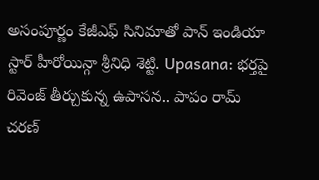అసంపూర్ణం కేజీఎఫ్ సినిమాతో పాన్ ఇండియా స్టార్ హీరోయిన్గా శ్రీనిధి శెట్టి. Upasana: భర్తపై రివెంజ్ తీర్చుకున్న ఉపాసన.. పాపం రామ్ చరణ్